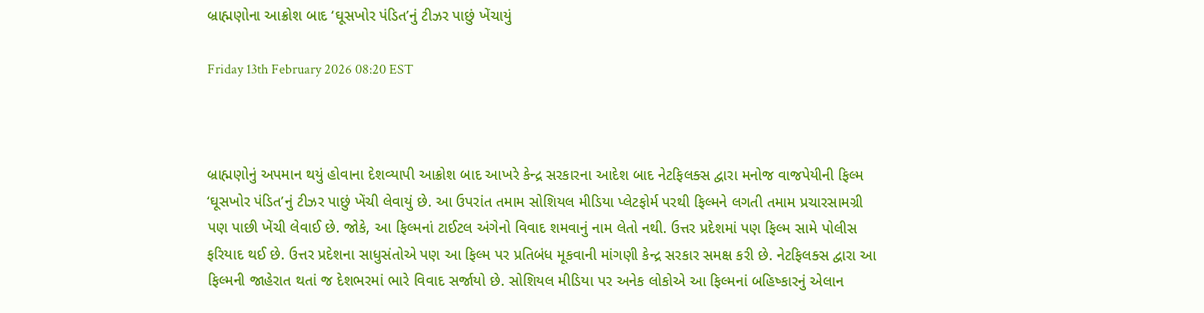બ્રાહ્મણોના આક્રોશ બાદ ‘ઘૂસખોર પંડિત’નું ટીઝર પાછું ખેંચાયું

Friday 13th February 2026 08:20 EST



બ્રાહ્મણોનું અપમાન થયું હોવાના દેશવ્યાપી આક્રોશ બાદ આખરે કેન્દ્ર સરકારના આદેશ બાદ નેટફિલક્સ દ્વારા મનોજ વાજપેયીની ફિલ્મ ‘ઘૂસખોર પંડિત’નું ટીઝર પાછું ખેંચી લેવાયું છે. આ ઉપરાંત તમામ સોશિયલ મીડિયા પ્લેટફોર્મ પરથી ફિલ્મને લગતી તમામ પ્રચારસામગ્રી પણ પાછી ખેંચી લેવાઈ છે. જોકે, આ ફિલ્મનાં ટાઈટલ અંગેનો વિવાદ શમવાનું નામ લેતો નથી. ઉત્તર પ્રદેશમાં પણ ફિલ્મ સામે પોલીસ ફરિયાદ થઈ છે. ઉત્તર પ્રદેશના સાધુસંતોએ પણ આ ફિલ્મ પર પ્રતિબંધ મૂકવાની માંગણી કેન્દ્ર સરકાર સમક્ષ કરી છે. નેટફિલક્સ દ્વારા આ ફિલ્મની જાહેરાત થતાં જ દેશભરમાં ભારે વિવાદ સર્જાયો છે. સોશિયલ મીડિયા પર અનેક લોકોએ આ ફિલ્મનાં બહિષ્કારનું એલાન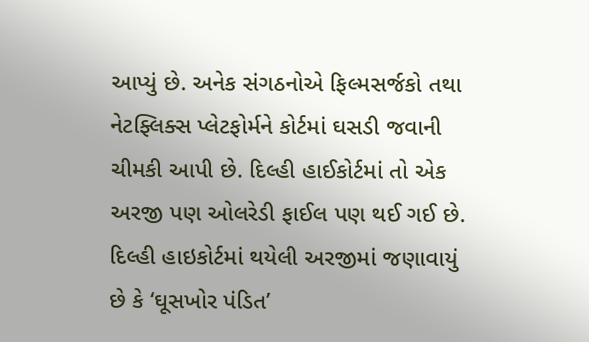આપ્યું છે. અનેક સંગઠનોએ ફિલ્મસર્જકો તથા નેટફ્લિક્સ પ્લેટફોર્મને કોર્ટમાં ઘસડી જવાની ચીમકી આપી છે. દિલ્હી હાઈકોર્ટમાં તો એક અરજી પણ ઓલરેડી ફાઈલ પણ થઈ ગઈ છે. દિલ્હી હાઇકોર્ટમાં થયેલી અરજીમાં જણાવાયું છે કે ‘ઘૂસખોર પંડિત’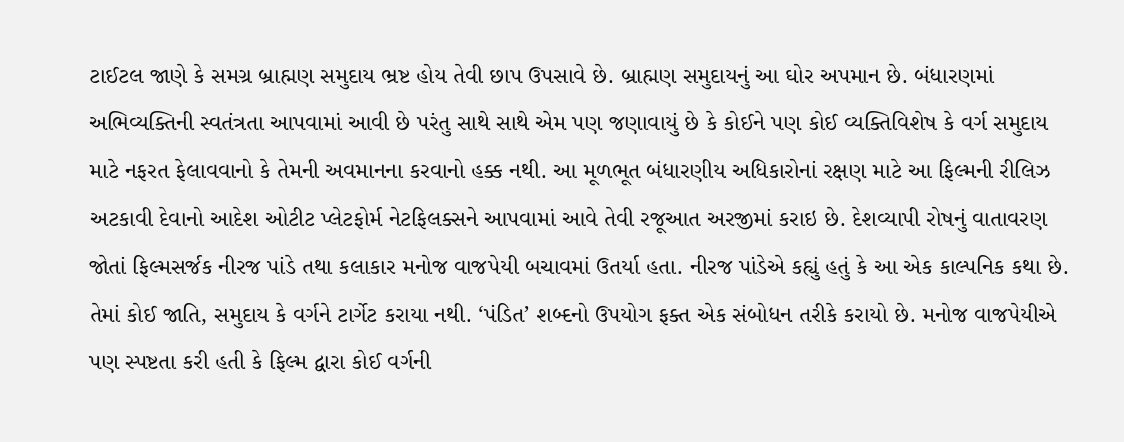ટાઈટલ જાણે કે સમગ્ર બ્રાહ્મણ સમુદાય ભ્રષ્ટ હોય તેવી છાપ ઉપસાવે છે. બ્રાહ્મણ સમુદાયનું આ ઘોર અપમાન છે. બંધારણમાં અભિવ્યક્તિની સ્વતંત્રતા આપવામાં આવી છે પરંતુ સાથે સાથે એમ પણ જણાવાયું છે કે કોઈને પણ કોઈ વ્યક્તિવિશેષ કે વર્ગ સમુદાય માટે નફરત ફેલાવવાનો કે તેમની અવમાનના કરવાનો હક્ક નથી. આ મૂળભૂત બંધારણીય અધિકારોનાં રક્ષણ માટે આ ફિલ્મની રીલિઝ અટકાવી દેવાનો આદેશ ઓટીટ પ્લેટફોર્મ નેટફિલક્સને આપવામાં આવે તેવી રજૂઆત અરજીમાં કરાઇ છે. દેશવ્યાપી રોષનું વાતાવરણ જોતાં ફિલ્મસર્જક નીરજ પાંડે તથા કલાકાર મનોજ વાજપેયી બચાવમાં ઉતર્યા હતા. નીરજ પાંડેએ કહ્યું હતું કે આ એક કાલ્પનિક કથા છે. તેમાં કોઈ જાતિ, સમુદાય કે વર્ગને ટાર્ગેટ કરાયા નથી. ‘પંડિત’ શબ્દનો ઉપયોગ ફક્ત એક સંબોધન તરીકે કરાયો છે. મનોજ વાજપેયીએ પણ સ્પષ્ટતા કરી હતી કે ફિલ્મ દ્વારા કોઈ વર્ગની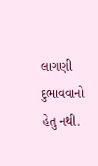લાગણી દુભાવવાનો હેતુ નથી.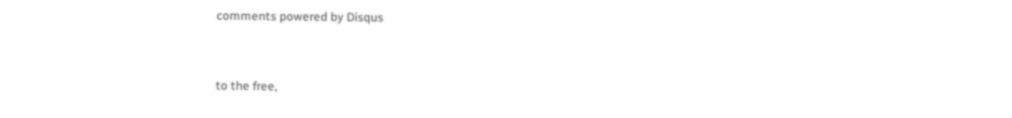comments powered by Disqus



to the free,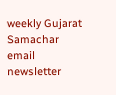weekly Gujarat Samachar email newsletter